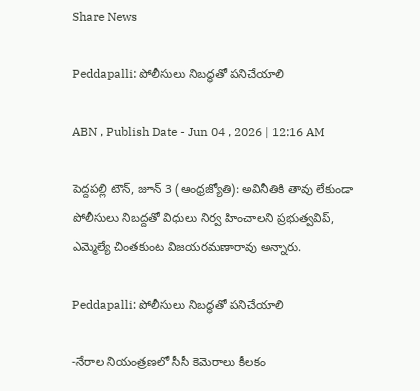Share News

Peddapalli: పోలీసులు నిబద్ధతో పనిచేయాలి

ABN , Publish Date - Jun 04 , 2026 | 12:16 AM

పెద్దపల్లి టౌన్‌, జూన్‌ 3 (ఆంధ్రజ్యోతి): అవినీతికి తావు లేకుండా పోలీసులు నిబద్దతో విధులు నిర్వ హించాలని ప్రభుత్వవిప్‌, ఎమ్మెల్యే చింతకుంట విజయరమణారావు అన్నారు.

Peddapalli: పోలీసులు నిబద్ధతో పనిచేయాలి

-నేరాల నియంత్రణలో సీసీ కెమెరాలు కీలకం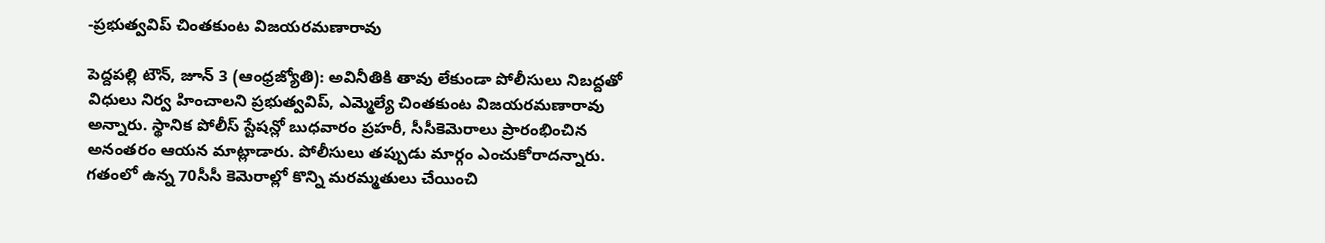-ప్రభుత్వవిప్‌ చింతకుంట విజయరమణారావు

పెద్దపల్లి టౌన్‌, జూన్‌ 3 (ఆంధ్రజ్యోతి): అవినీతికి తావు లేకుండా పోలీసులు నిబద్దతో విధులు నిర్వ హించాలని ప్రభుత్వవిప్‌, ఎమ్మెల్యే చింతకుంట విజయరమణారావు అన్నారు. స్థానిక పోలీస్‌ స్టేషన్లో బుధవారం ప్రహరీ, సీసీకెమెరాలు ప్రారంభించిన అనంతరం ఆయన మాట్లాడారు. పోలీసులు తప్పుడు మార్గం ఎంచుకోరాదన్నారు. గతంలో ఉన్న 70సీసీ కెమెరాల్లో కొన్ని మరమ్మతులు చేయించి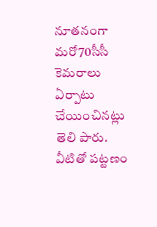నూతనంగా మరో70సీసీ కెమరాలు ఏర్పాటు చేయించినట్లు తెలి పారు. వీటితో పట్టణం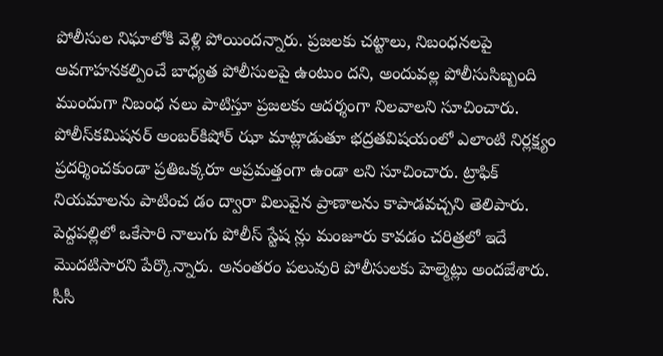పోలీసుల నిఘాలోకి వెళ్లి పోయిందన్నారు. ప్రజలకు చట్టాలు, నిబంధనలపై అవగాహనకల్పించే బాధ్యత పోలీసులపై ఉంటుం దని, అందువల్ల పోలీసుసిబ్బంది ముందుగా నిబంధ నలు పాటిస్తూ ప్రజలకు ఆదర్శంగా నిలవాలని సూచించారు. పోలీస్‌కమిషనర్‌ అంబర్‌కిషోర్‌ ఝా మాట్లాడుతూ భద్రతవిషయంలో ఎలాంటి నిర్లక్ష్యం ప్రదర్శించకుండా ప్రతిఒక్కరూ అప్రమత్తంగా ఉండా లని సూచించారు. ట్రాఫిక్‌ నియమాలను పాటించ డం ద్వారా విలువైన ప్రాణాలను కాపాడవచ్చని తెలిపారు. పెద్దపల్లిలో ఒకేసారి నాలుగు పోలీస్‌ స్టేష న్లు మంజూరు కావడం చరిత్రలో ఇదే మొదటిసారని పేర్కొన్నారు. అనంతరం పలువురి పోలీసులకు హెల్మెట్లు అందజేశారు. సీసీ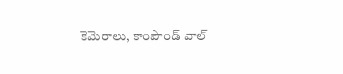కెమెరాలు, కాంపౌండ్‌ వాల్‌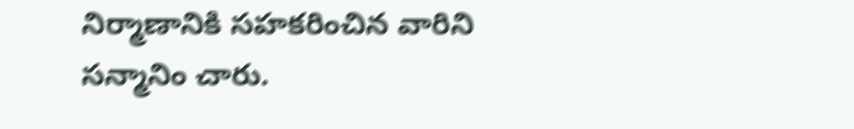నిర్మాణానికి సహకరించిన వారిని సన్మానిం చారు.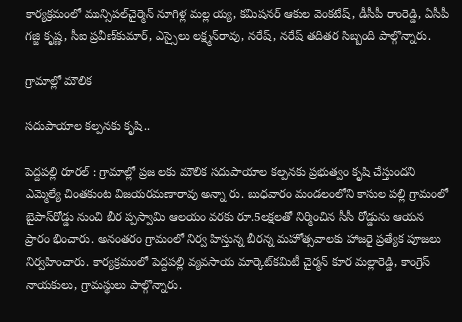కార్యక్రమంలో మున్సిపల్‌చైర్మెన్‌ నూగిళ్ల మల్ల య్య, కమిషనర్‌ ఆకుల వెంకటేష్‌, డీసీపీ రాంరెడ్డి, ఏసీపీ గజ్జి కృష్ణ, సీఐ ప్రవీణ్‌కుమార్‌, ఎస్సైలు లక్ష్మన్‌రావు, నరేష్‌, నరేష్‌ తదితర సిబ్బంది పాల్గొన్నారు.

గ్రామాల్లో మౌలిక

సదుపాయాల కల్పనకు కృషి..

పెద్దపల్లి రూరల్‌ : గ్రామాల్లో ప్రజ లకు మౌలిక సదుపాయాల కల్పనకు ప్రభుత్వం కృషి చేస్తుందని ఎమ్మెల్యే చింతకుంట విజయరమణారావు అన్నా రు. బుధవారం మండలంలోని కాసుల పల్లి గ్రామంలో బైపాస్‌రోడ్డు నుంచి బీర ప్పస్వామి ఆలయం వరకు రూ.5లక్షలతో నిర్మించిన సీసీ రోడ్డును ఆయన ప్రారం భించారు. అనంతరం గ్రామంలో నిర్వ హిస్తున్న బీరన్న మహోత్సవాలకు హాజరై ప్రత్యేక పూజలు నిర్వహించారు. కార్యక్రమంలో పెద్దపల్లి వ్యవసాయ మార్కెట్‌కమిటీ చైర్మన్‌ కూర మల్లారెడ్డి, కాంగ్రెస్‌ నాయకులు, గ్రామస్థులు పాల్గొన్నారు.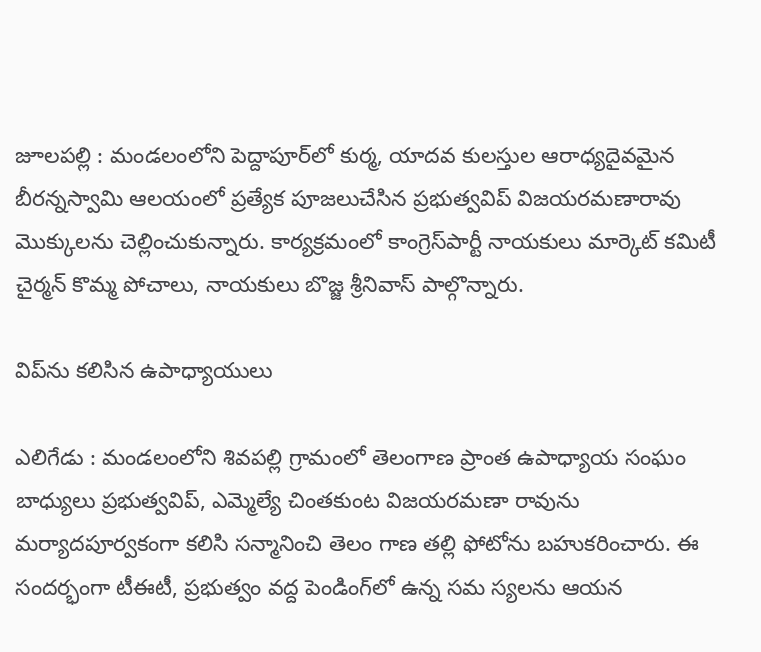జూలపల్లి : మండలంలోని పెద్దాపూర్‌లో కుర్మ, యాదవ కులస్తుల ఆరాధ్యదైవమైన బీరన్నస్వామి ఆలయంలో ప్రత్యేక పూజలుచేసిన ప్రభుత్వవిప్‌ విజయరమణారావు మొక్కులను చెల్లించుకున్నారు. కార్యక్రమంలో కాంగ్రెస్‌పార్టీ నాయకులు మార్కెట్‌ కమిటీ చైర్మన్‌ కొమ్మ పోచాలు, నాయకులు బొజ్జ శ్రీనివాస్‌ పాల్గొన్నారు.

విప్‌ను కలిసిన ఉపాధ్యాయులు

ఎలిగేడు : మండలంలోని శివపల్లి గ్రామంలో తెలంగాణ ప్రాంత ఉపాధ్యాయ సంఘం బాధ్యులు ప్రభుత్వవిప్‌, ఎమ్మెల్యే చింతకుంట విజయరమణా రావును మర్యాదపూర్వకంగా కలిసి సన్మానించి తెలం గాణ తల్లి ఫోటోను బహుకరించారు. ఈ సందర్భంగా టీఈటీ, ప్రభుత్వం వద్ద పెండింగ్‌లో ఉన్న సమ స్యలను ఆయన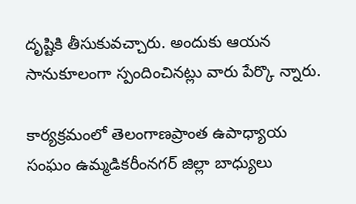దృష్టికి తీసుకువచ్చారు. అందుకు ఆయన సానుకూలంగా స్పందించినట్లు వారు పేర్కొ న్నారు.

కార్యక్రమంలో తెలంగాణప్రాంత ఉపాధ్యాయ సంఘం ఉమ్మడికరీంనగర్‌ జిల్లా బాధ్యులు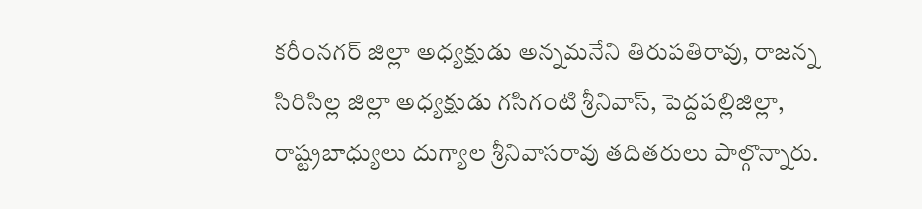కరీంనగర్‌ జిల్లా అధ్యక్షుడు అన్నమనేని తిరుపతిరావు, రాజన్న సిరిసిల్ల జిల్లా అధ్యక్షుడు గసిగంటి శ్రీనివాస్‌, పెద్దపల్లిజిల్లా, రాష్ట్రబాధ్యులు దుగ్యాల శ్రీనివాసరావు తదితరులు పాల్గొన్నారు.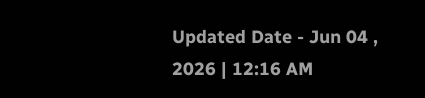Updated Date - Jun 04 , 2026 | 12:16 AM